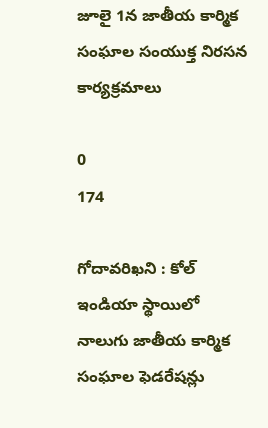జూలై 1న జాతీయ కార్మిక సంఘాల సంయుక్త నిరసన కార్యక్రమాలు

0
174

గోదావరిఖని : కోల్ ఇండియా స్థాయిలో నాలుగు జాతీయ కార్మిక సంఘాల ఫెడరేషన్లు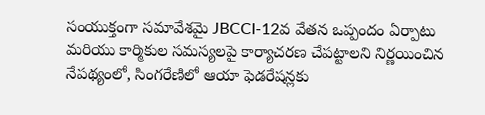సంయుక్తంగా సమావేశమై JBCCI-12వ వేతన ఒప్పందం ఏర్పాటు మరియు కార్మికుల సమస్యలపై కార్యాచరణ చేపట్టాలని నిర్ణయించిన నేపథ్యంలో, సింగరేణిలో ఆయా ఫెడరేషన్లకు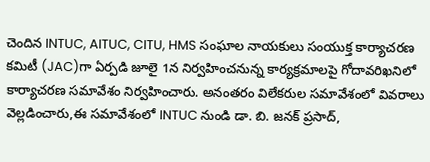చెందిన INTUC, AITUC, CITU, HMS సంఘాల నాయకులు సంయుక్త కార్యాచరణ కమిటీ (JAC)గా ఏర్పడి జూలై 1న నిర్వహించనున్న కార్యక్రమాలపై గోదావరిఖనిలో కార్యాచరణ సమావేశం నిర్వహించారు. అనంతరం విలేకరుల సమావేశంలో వివరాలు వెల్లడించారు,ఈ సమావేశంలో INTUC నుండి డా. బి. జనక్ ప్రసాద్,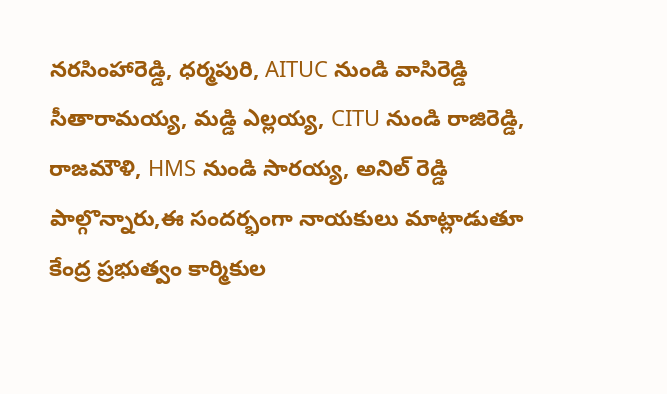నరసింహారెడ్డి, ధర్మపురి, AITUC నుండి వాసిరెడ్డి సీతారామయ్య, మడ్డి ఎల్లయ్య, CITU నుండి రాజిరెడ్డి, రాజమౌళి, HMS నుండి సారయ్య, అనిల్ రెడ్డి పాల్గొన్నారు,ఈ సందర్భంగా నాయకులు మాట్లాడుతూ కేంద్ర ప్రభుత్వం కార్మికుల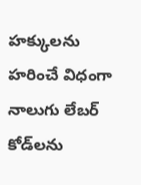హక్కులను హరించే విధంగా నాలుగు లేబర్ కోడ్‌లను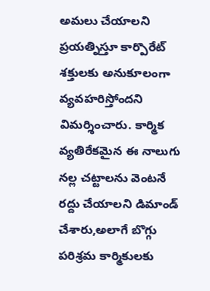అమలు చేయాలని ప్రయత్నిస్తూ కార్పొరేట్ శక్తులకు అనుకూలంగా వ్యవహరిస్తోందని విమర్శించారు. కార్మిక వ్యతిరేకమైన ఈ నాలుగు నల్ల చట్టాలను వెంటనే రద్దు చేయాలని డిమాండ్ చేశారు,అలాగే బొగ్గు పరిశ్రమ కార్మికులకు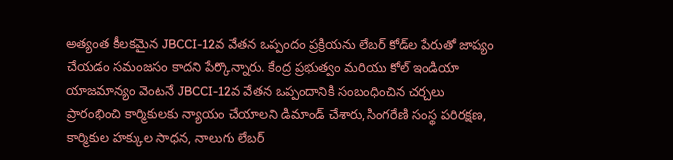అత్యంత కీలకమైన JBCCI-12వ వేతన ఒప్పందం ప్రక్రియను లేబర్ కోడ్‌ల పేరుతో జాప్యం చేయడం సమంజసం కాదని పేర్కొన్నారు. కేంద్ర ప్రభుత్వం మరియు కోల్ ఇండియా యాజమాన్యం వెంటనే JBCCI-12వ వేతన ఒప్పందానికి సంబంధించిన చర్చలు ప్రారంభించి కార్మికులకు న్యాయం చేయాలని డిమాండ్ చేశారు,సింగరేణి సంస్థ పరిరక్షణ, కార్మికుల హక్కుల సాధన, నాలుగు లేబర్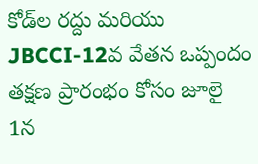కోడ్‌ల రద్దు మరియు JBCCI-12వ వేతన ఒప్పందం తక్షణ ప్రారంభం కోసం జూలై 1న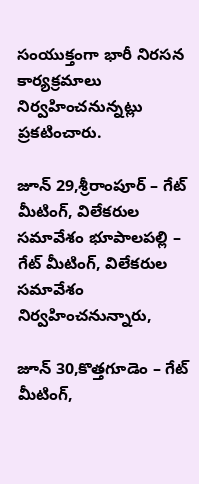సంయుక్తంగా భారీ నిరసన కార్యక్రమాలు నిర్వహించనున్నట్లు ప్రకటించారు.

జూన్ 29,శ్రీరాంపూర్ – గేట్ మీటింగ్, విలేకరుల సమావేశం భూపాలపల్లి – గేట్ మీటింగ్, విలేకరుల సమావేశం నిర్వహించనున్నారు,

జూన్ 30,కొత్తగూడెం – గేట్ మీటింగ్,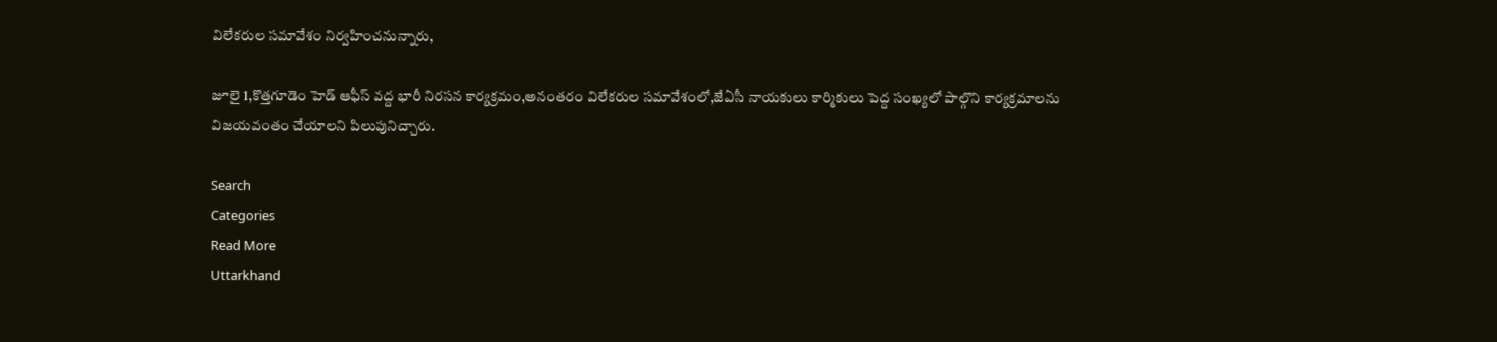విలేకరుల సమావేశం నిర్వహించనున్నారు,

జూలై 1,కొత్తగూడెం హెడ్ ఆఫీస్ వద్ద భారీ నిరసన కార్యక్రమం,అనంతరం విలేకరుల సమావేశంలో,జేఏసీ నాయకులు కార్మికులు పెద్ద సంఖ్యలో పాల్గొని కార్యక్రమాలను విజయవంతం చేయాలని పిలుపునిచ్చారు.

Search
Categories
Read More
Uttarkhand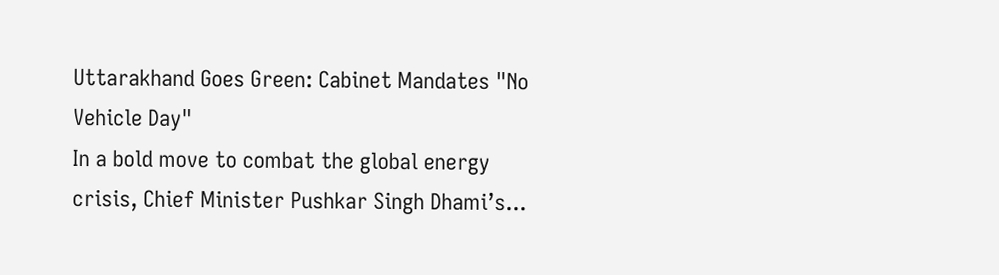Uttarakhand Goes Green: Cabinet Mandates "No Vehicle Day"
In a bold move to combat the global energy crisis, Chief Minister Pushkar Singh Dhami’s...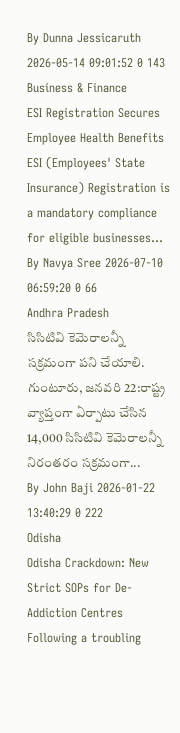By Dunna Jessicaruth 2026-05-14 09:01:52 0 143
Business & Finance
ESI Registration Secures Employee Health Benefits
ESI (Employees' State Insurance) Registration is a mandatory compliance for eligible businesses...
By Navya Sree 2026-07-10 06:59:20 0 66
Andhra Pradesh
సిసిటివి కెమెరాలన్నీ సక్రమంగా పని చేయాలి.
గుంటూరు, జనవరి 22:రాష్ట్ర వ్యాప్తంగా ఏర్పాటు చేసిన 14,000 సిసిటివి కెమెరాలన్నీ నిరంతరం సక్రమంగా...
By John Baji 2026-01-22 13:40:29 0 222
Odisha
Odisha Crackdown: New Strict SOPs for De-Addiction Centres
Following a troubling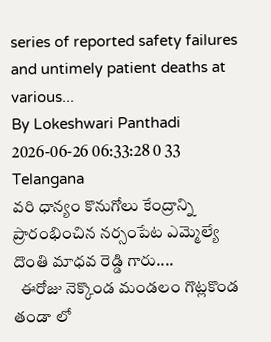series of reported safety failures and untimely patient deaths at various...
By Lokeshwari Panthadi 2026-06-26 06:33:28 0 33
Telangana
వరి ధాన్యం కొనుగోలు కేంద్రాన్ని ప్రారంభించిన నర్సంపేట ఎమ్మెల్యే దొంతి మాధవ రెడ్డి గారు....
  ఈరోజు నెక్కొండ మండలం గొట్లకొండ తండా లో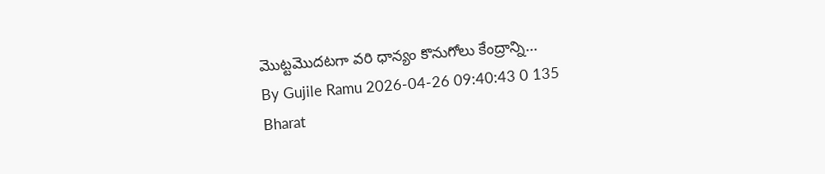మొట్టమొదటగా వరి ధాన్యం కొనుగోలు కేంద్రాన్ని...
By Gujile Ramu 2026-04-26 09:40:43 0 135
Bharat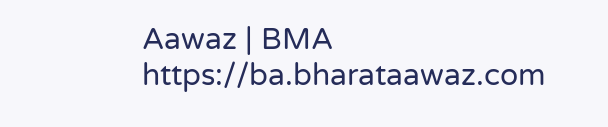Aawaz | BMA https://ba.bharataawaz.com